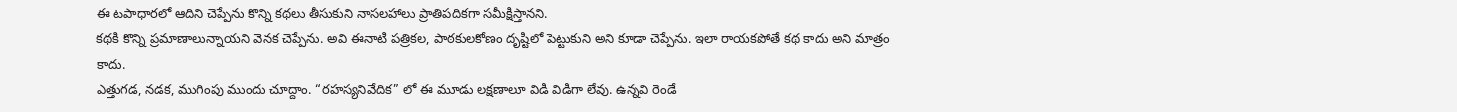ఈ టపాధారలో ఆదిని చెప్పేను కొన్ని కథలు తీసుకుని నాసలహాలు ప్రాతిపదికగా సమీక్షిస్తానని.
కథకి కొన్ని ప్రమాణాలున్నాయని వెనక చెప్పేను. అవి ఈనాటి పత్రికల, పాఠకులకోణం దృష్టిలో పెట్టుకుని అని కూడా చెప్పేను. ఇలా రాయకపోతే కథ కాదు అని మాత్రం కాదు.
ఎత్తుగడ, నడక, ముగింపు ముందు చూద్దాం. “రహస్యనివేదిక” లో ఈ మూడు లక్షణాలూ విడి విడిగా లేవు. ఉన్నవి రెండే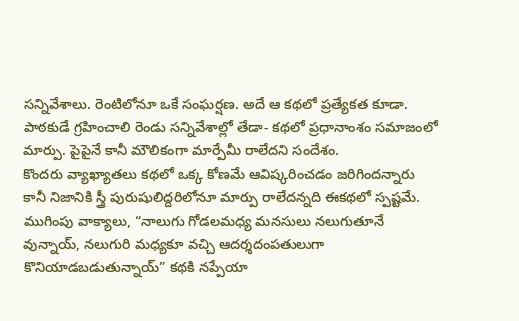సన్నివేశాలు. రెంటిలోనూ ఒకే సంఘర్షణ. అదే ఆ కథలో ప్రత్యేకత కూడా. పాఠకుడే గ్రహించాలి రెండు సన్నివేశాల్లో తేడా- కథలో ప్రధానాంశం సమాజంలో మార్పు. పైపైనే కానీ మౌలికంగా మార్పేమీ రాలేదని సందేశం.
కొందరు వ్యాఖ్యాతలు కథలో ఒక్క కోణమే ఆవిష్కరించడం జరిగిందన్నారు కానీ నిజానికి స్త్రీ పురుషులిద్దరిలోనూ మార్పు రాలేదన్నది ఈకథలో స్పష్టమే.
ముగింపు వాక్యాలు, “నాలుగు గోడలమధ్య మనసులు నలుగుతూనే వున్నాయ్, నలుగురి మధ్యకూ వచ్చి ఆదర్శదంపతులుగా కొనియాడబడుతున్నాయ్” కథకి నప్పేయా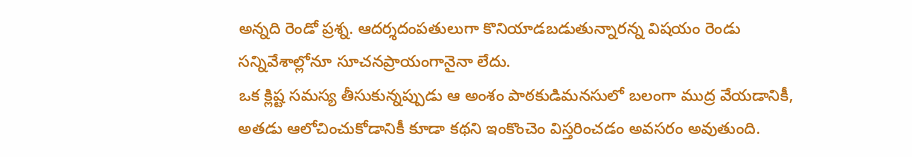అన్నది రెండో ప్రశ్న. ఆదర్శదంపతులుగా కొనియాడబడుతున్నారన్న విషయం రెండు సన్నివేశాల్లోనూ సూచనప్రాయంగానైనా లేదు.
ఒక క్లిష్ట సమస్య తీసుకున్నప్పుడు ఆ అంశం పాఠకుడిమనసులో బలంగా ముద్ర వేయడానికీ, అతడు ఆలోచించుకోడానికీ కూడా కథని ఇంకొంచెం విస్తరించడం అవసరం అవుతుంది.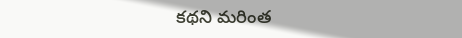కథని మరింత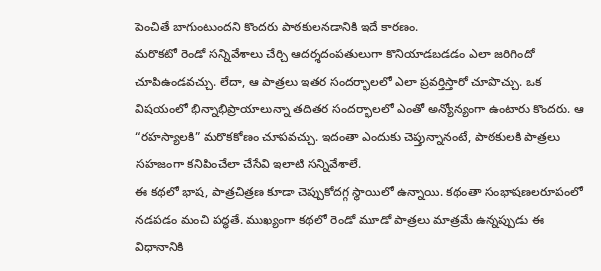పెంచితే బాగుంటుందని కొందరు పాఠకులనడానికి ఇదే కారణం.
మరొకటో రెండో సన్నివేశాలు చేర్చి ఆదర్శదంపతులుగా కొనియాడబడడం ఎలా జరిగిందో చూపిఉండవచ్చు. లేదా, ఆ పాత్రలు ఇతర సందర్భాలలో ఎలా ప్రవర్తిస్తారో చూపొచ్చు. ఒక విషయంలో భిన్నాభిప్రాయాలున్నా తదితర సందర్భాలలో ఎంతో అన్యోన్యంగా ఉంటారు కొందరు. ఆ “రహస్యాలకి” మరొకకోణం చూపవచ్చు. ఇదంతా ఎందుకు చెప్తున్నానంటే, పాఠకులకి పాత్రలు సహజంగా కనిపించేలా చేసేవి ఇలాటి సన్నివేశాలే.
ఈ కథలో భాష, పాత్రచిత్రణ కూడా చెప్పుకోదగ్గ స్థాయిలో ఉన్నాయి. కథంతా సంభాషణలరూపంలో నడపడం మంచి పద్ధతే. ముఖ్యంగా కథలో రెండో మూడో పాత్రలు మాత్రమే ఉన్నప్పుడు ఈ విధానానికి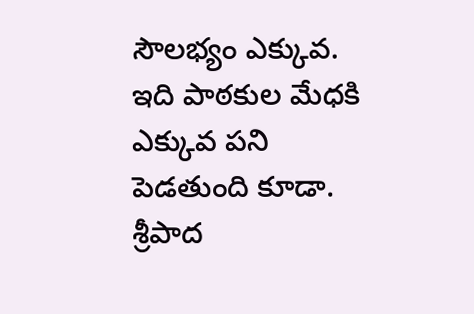సౌలభ్యం ఎక్కువ. ఇది పాఠకుల మేధకి ఎక్కువ పని పెడతుంది కూడా. శ్రీపాద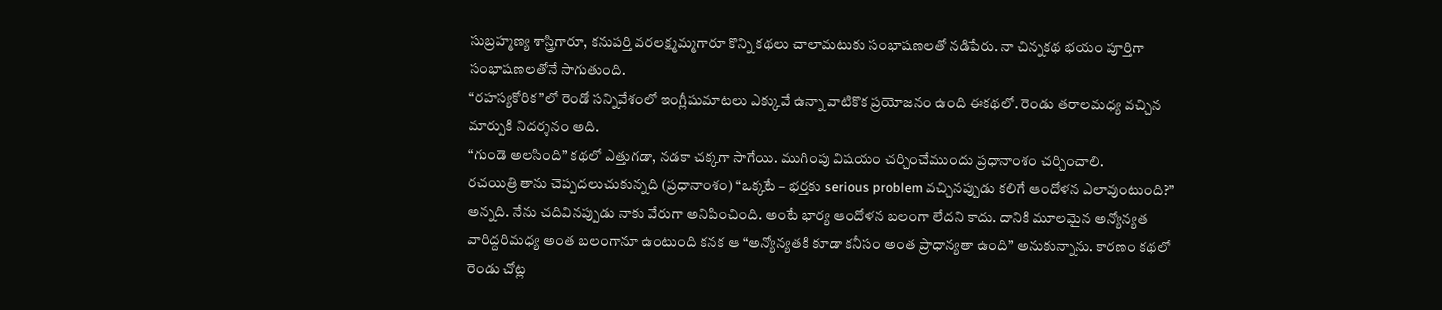సుబ్రహ్మణ్య శాస్త్రిగారూ, కనుపర్తి వరలక్ష్మమ్మగారూ కొన్ని కథలు చాలామటుకు సంభాషణలతో నడిపేరు. నా చిన్నకథ భయం పూర్తిగా సంభాషణలతోనే సాగుతుంది.
“రహస్యకోరిక”లో రెండో సన్నివేశంలో ఇంగ్లీషుమాటలు ఎక్కువే ఉన్నా వాటికొక ప్రయోజనం ఉంది ఈకథలో. రెండు తరాలమధ్య వచ్చిన మార్పుకి నిదర్శనం అది.
“గుండె అలసింది” కథలో ఎత్తుగడా, నడకా చక్కగా సాగేయి. ముగింపు విషయం చర్చించేముందు ప్రధానాంశం చర్చించాలి.
రచయిత్రి తాను చెప్పదలుచుకున్నది (ప్రధానాంశం) “ఒక్కటే – భర్తకు serious problem వచ్చినప్పుడు కలిగే ఆందోళన ఎలావుంటుంది?” అన్నది. నేను చదివినప్పుడు నాకు వేరుగా అనిపించింది. అంటే భార్య ఆందోళన బలంగా లేదని కాదు. దానికి మూలమైన అన్యోన్యత వారిద్దరిమధ్య అంత బలంగానూ ఉంటుంది కనక ఆ “అన్యోన్యతకి కూడా కనీసం అంత ప్రాధాన్యతా ఉంది” అనుకున్నాను. కారణం కథలో రెండు చోట్ల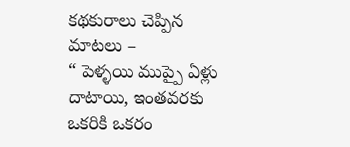కథకురాలు చెప్పిన మాటలు –
“ పెళ్ళయి ముప్పై ఏళ్లు దాటాయి, ఇంతవరకు ఒకరికి ఒకరం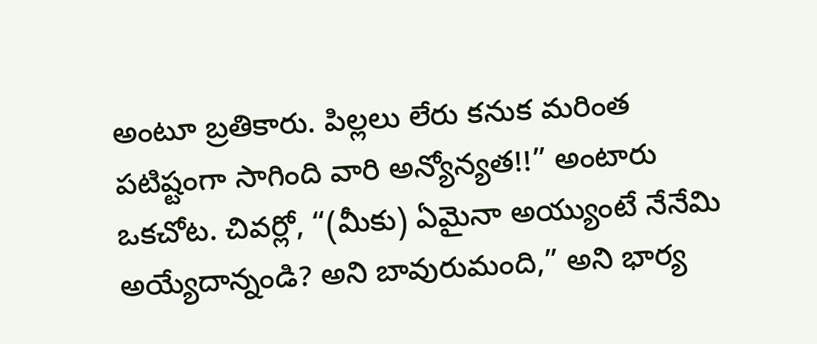అంటూ బ్రతికారు. పిల్లలు లేరు కనుక మరింత పటిష్టంగా సాగింది వారి అన్యోన్యత!!” అంటారు ఒకచోట. చివర్లో, “(మీకు) ఏమైనా అయ్యుంటే నేనేమి అయ్యేదాన్నండి? అని బావురుమంది,” అని భార్య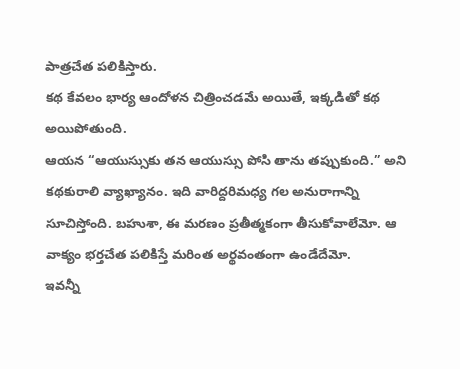పాత్రచేత పలికిస్తారు.
కథ కేవలం భార్య ఆందోళన చిత్రించడమే అయితే, ఇక్కడితో కథ అయిపోతుంది.
ఆయన “ఆయుస్సుకు తన ఆయుస్సు పోసి తాను తప్పుకుంది.” అని కథకురాలి వ్యాఖ్యానం. ఇది వారిద్దరిమధ్య గల అనురాగాన్ని సూచిస్తోంది. బహుశా, ఈ మరణం ప్రతీత్మకంగా తీసుకోవాలేమో. ఆ వాక్యం భర్తచేత పలికిస్తే మరింత అర్థవంతంగా ఉండేదేమో.
ఇవన్నీ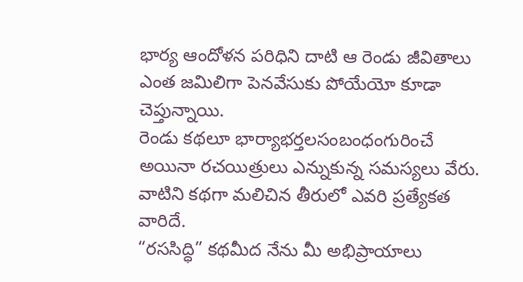భార్య ఆందోళన పరిధిని దాటి ఆ రెండు జీవితాలు ఎంత జమిలిగా పెనవేసుకు పోయేయో కూడా చెప్తున్నాయి.
రెండు కథలూ భార్యాభర్తలసంబంధంగురించే అయినా రచయిత్రులు ఎన్నుకున్న సమస్యలు వేరు. వాటిని కథగా మలిచిన తీరులో ఎవరి ప్రత్యేకత వారిదే.
“రససిద్ధి” కథమీద నేను మీ అభిప్రాయాలు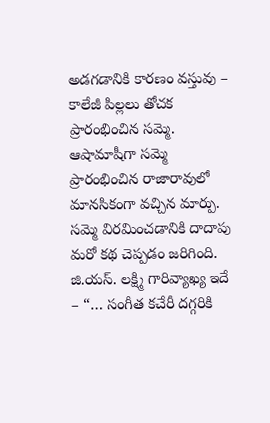అడగడానికి కారణం వస్తువు – కాలేజీ పిల్లలు తోచక ప్రారంభించిన సమ్మె. ఆషామాషీగా సమ్మె ప్రారంభించిన రాజారావులో మానసికంగా వచ్చిన మార్పు.
సమ్మె విరమించడానికి దాదాపు మరో కథ చెప్పడం జరిగింది. జి.యస్. లక్ష్మి గారివ్యాఖ్య ఇదే – “… సంగీత కచేరీ దగ్గరికి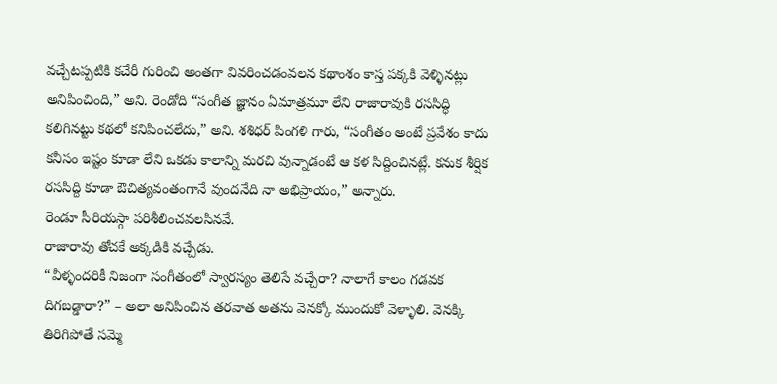వచ్చేటప్పటికి కచేరీ గురించి అంతగా వివరించడంవలన కథాంశం కాస్త పక్కకి వెళ్ళినట్లు అనిపించింది,” అని. రెండోది “సంగీత జ్ఞానం ఏమాత్రమూ లేని రాజారావుకి రససిద్ధి కలిగినట్టు కథలో కనిపించలేదు,” అని. శశిధర్ పింగళి గారు, “సంగీతం అంటే ప్రవేశం కాదు కనీసం ఇష్టం కూడా లేని ఒకడు కాలాన్ని మరచి వున్నాడంటే ఆ కళ సిద్దించినట్లే. కనుక శీర్షిక రససిద్ది కూడా ఔచిత్యవంతంగానే వుందనేది నా అభిప్రాయం,” అన్నారు.
రెండూ సీరియస్గా పరిశీలించవలసినవే.
రాజారావు తోచకే అక్కడికి వచ్చేడు.
“వీళ్ళందరికీ నిజంగా సంగీతంలో స్వారస్యం తెలిసే వచ్చేరా? నాలాగే కాలం గడవక దిగబడ్డారా?” – అలా అనిపించిన తరవాత అతను వెనక్కో ముందుకో వెళ్ళాలి. వెనక్కి తిరిగిపోతే సమ్మె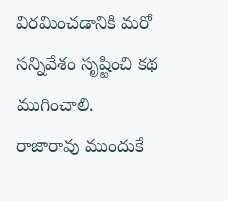విరమించడానికి మరో సన్నివేశం సృష్టించి కథ ముగించాలి.
రాజారావు ముందుకే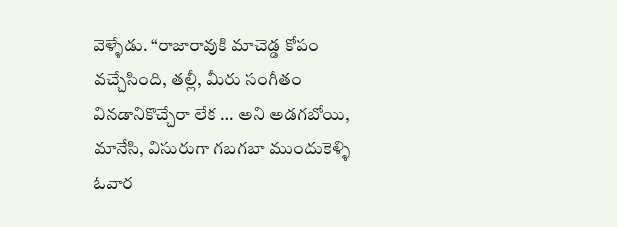వెళ్ళేడు. “రాజారావుకి మాచెడ్డ కోపం వచ్చేసింది, తల్లీ, మీరు సంగీతం వినడానికొచ్చేరా లేక … అని అడగబోయి, మానేసి, విసురుగా గబగబా ముందుకెళ్ళి ఓవార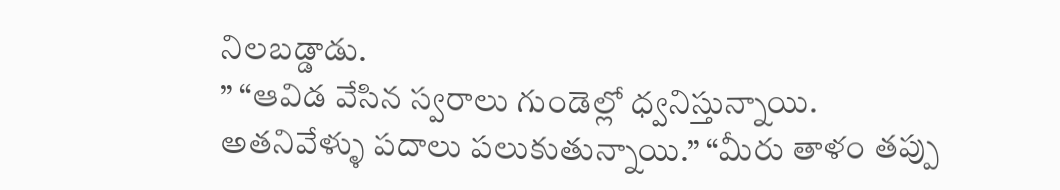నిలబడ్డాడు.
” “ఆవిడ వేసిన స్వరాలు గుండెల్లో ధ్వనిస్తున్నాయి. అతనివేళ్ళు పదాలు పలుకుతున్నాయి.” “మీరు తాళం తప్పు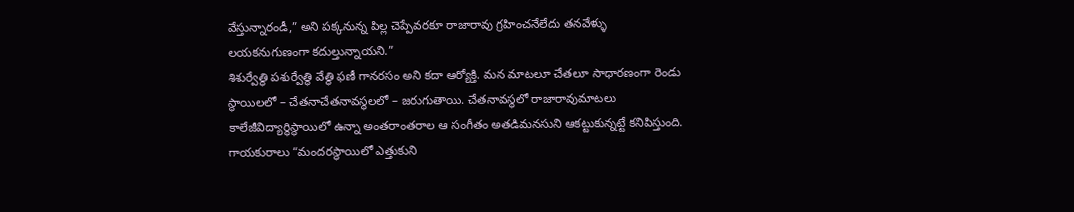వేస్తున్నారండీ,” అని పక్కనున్న పిల్ల చెప్పేవరకూ రాజారావు గ్రహించనేలేదు తనవేళ్ళు లయకనుగుణంగా కదుల్తున్నాయని.”
శిశుర్వేత్థి పశుర్వేత్థి వేత్థి ఫణీ గానరసం అని కదా ఆర్యోక్తి. మన మాటలూ చేతలూ సాధారణంగా రెండు స్థాయిలలో – చేతనాచేతనావస్థలలో – జరుగుతాయి. చేతనావస్థలో రాజారావుమాటలు కాలేజీవిద్యార్థిస్థాయిలో ఉన్నా అంతరాంతరాల ఆ సంగీతం అతడిమనసుని ఆకట్టుకున్నట్టే కనిపిస్తుంది. గాయకురాలు “మందరస్థాయిలో ఎత్తుకుని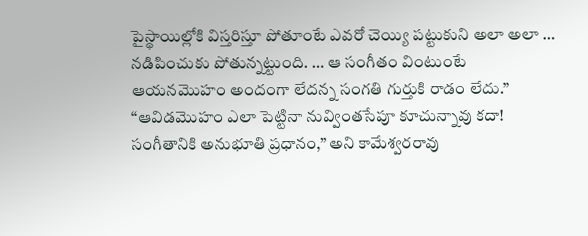పైస్థాయిల్లోకి విస్తరిస్తూ పోతూంటే ఎవరో చెయ్యి పట్టుకుని అలా అలా … నడిపించుకు పోతున్నట్టుంది. … ఆ సంగీతం వింటుంటే ఆయనమొహం అందంగా లేదన్న సంగతి గుర్తుకి రాడం లేదు.”
“ఆవిడమొహం ఎలా పెట్టినా నువ్వింతసేపూ కూచున్నావు కదా! సంగీతానికి అనుభూతి ప్రధానం,” అని కామేశ్వరరావు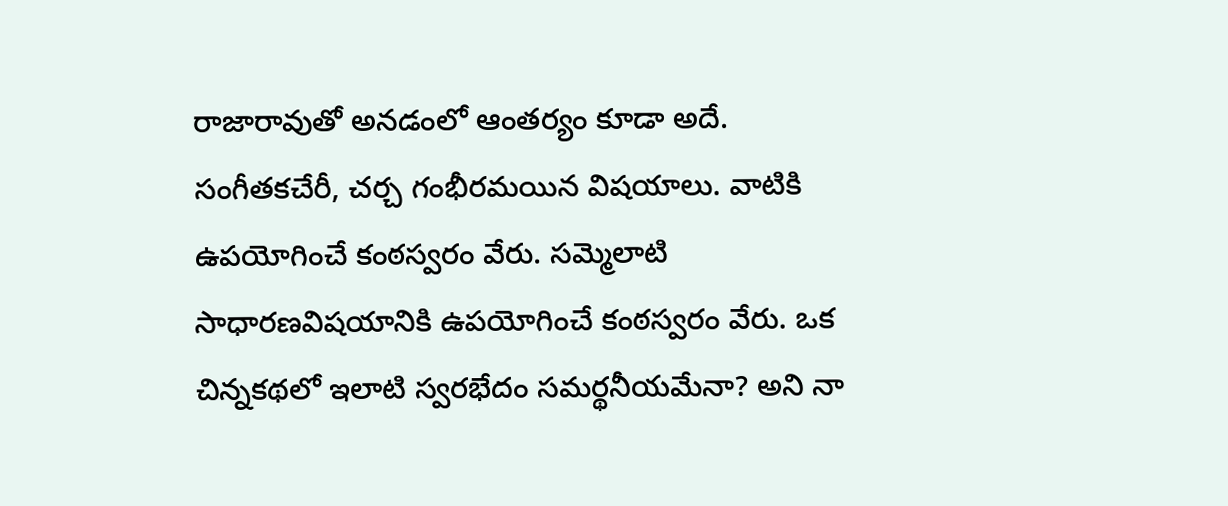రాజారావుతో అనడంలో ఆంతర్యం కూడా అదే.
సంగీతకచేరీ, చర్చ గంభీరమయిన విషయాలు. వాటికి ఉపయోగించే కంఠస్వరం వేరు. సమ్మెలాటి సాధారణవిషయానికి ఉపయోగించే కంఠస్వరం వేరు. ఒక చిన్నకథలో ఇలాటి స్వరభేదం సమర్థనీయమేనా? అని నా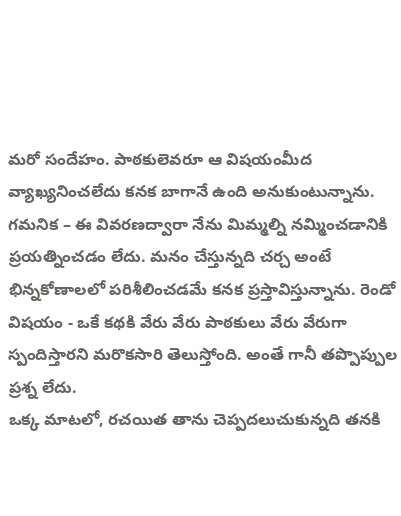మరో సందేహం. పాఠకులెవరూ ఆ విషయంమీద వ్యాఖ్యనించలేదు కనక బాగానే ఉంది అనుకుంటున్నాను.
గమనిక – ఈ వివరణద్వారా నేను మిమ్మల్ని నమ్మించడానికి ప్రయత్నించడం లేదు. మనం చేస్తున్నది చర్చ అంటే భిన్నకోణాలలో పరిశీలించడమే కనక ప్రస్తావిస్తున్నాను. రెండో విషయం - ఒకే కథకి వేరు వేరు పాఠకులు వేరు వేరుగా స్పందిస్తారని మరొకసారి తెలుస్తోంది. అంతే గానీ తప్పొప్పుల ప్రశ్న లేదు.
ఒక్క మాటలో, రచయిత తాను చెప్పదలుచుకున్నది తనకి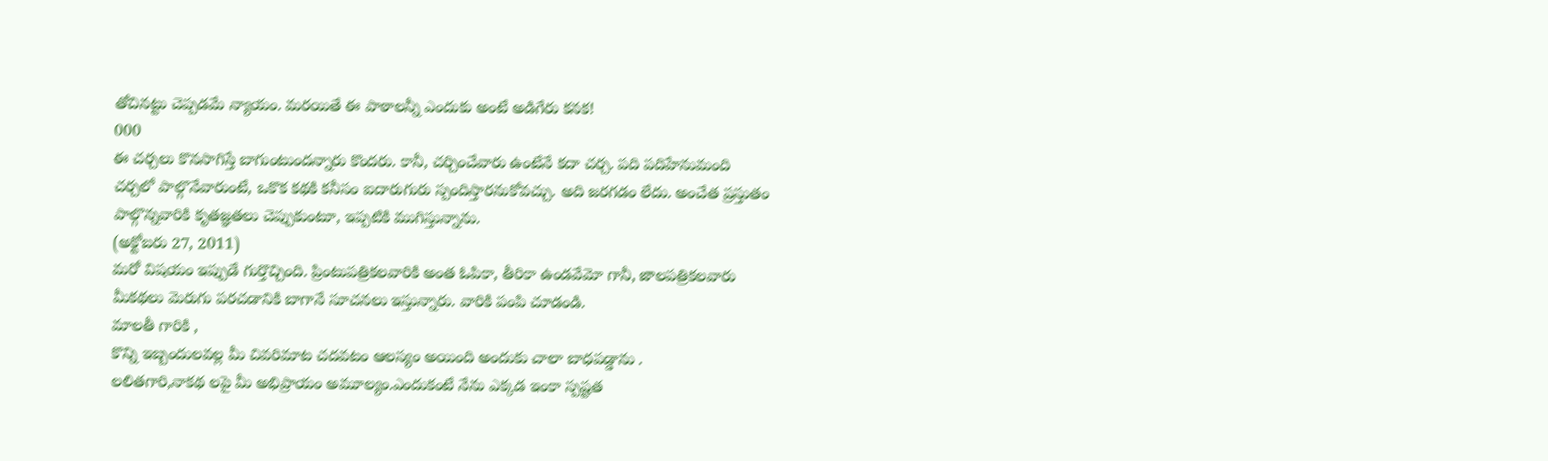తోచినట్టు చెప్పడమే న్యాయం. మరయితే ఈ పాఠాలన్నీ ఎందుకు అంటే అడిగేరు కనక!
000
ఈ చర్చలు కొనసాగిస్తే బాగుంటుందన్నారు కొందరు. కానీ, చర్చించేవారు ఉంటేనే కదా చర్చ. పది పదిహేనుమంది చర్చలో పాల్గొనేవారుంటే, ఒకొక కథకి కనీసం ఐదారుగురు స్పందిస్తారనుకోవచ్చు. అది జరగడం లేదు. అంచేత ప్రస్తుతం పాల్గొన్నవారికి కృతజ్ఞతలు చెప్పుకుంటూ, ఇప్పటికి ముగిస్తున్నాను.
(అక్టోబరు 27, 2011)
మరో విషయం ఇప్పుడే గుర్తొచ్చింది. ప్రింటుపత్రికలవారికి అంత ఓపికా, తీరికా ఉండవేమో గానీ, జాలపత్రికలవారు మీకథలు మెరుగు పరచడానికి బాగానే సూచనలు ఇస్తున్నారు. వారికి పంపి చూడండి.
మాలతీ గారికి ,
కొన్ని ఇబ్బందులవల్ల మీ చివరిమాట చదవటం ఆలస్యం అయింది అందుకు చాలా బాధపడ్డాను .
లలితగారి,నాకథ లపై మీ అభిప్రాయం అమూల్యం.ఎందుకంటే నేను ఎక్కడ ఇంకా స్పష్టత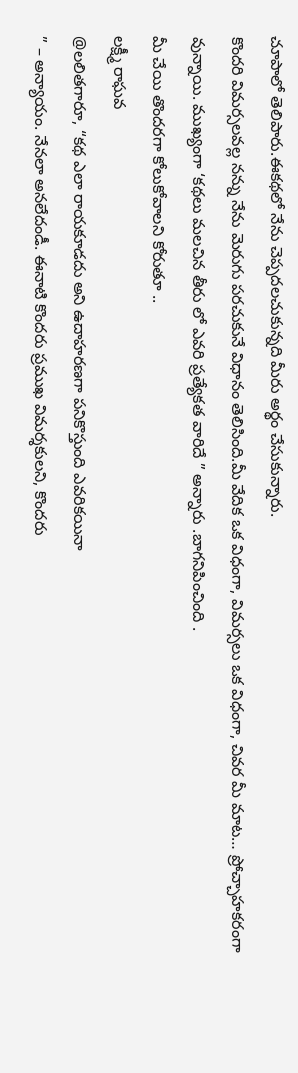చూపాలో తెలిపారు.ఈకథలో నేను చెప్పదలచుకున్నది మీరు అర్థం చేసుకున్నారు.
కొందరి విమర్సలవల్ల నన్ను నేను మెరుగు పరచుకునే విధానం తెలిసింది.మీ వేదిక ఒక విధంగా, విమర్సలు ఒక విధంగా, చివర మీ మాట… ప్రోచ్చాహకరంగా వున్నాయి. ముఖ్యంగా ‘కథలు మలచిన తీరు లో ఎవరి ప్రత్యేకత వారిదే ” అన్నారు .బాగనిపించింది .
మీ చేయి తొందరగా కోలుకోవాలని కోరుతూ ..
లక్ష్మీ రాఘవ
@లలితగారూ, “కథ ఎలా రాయకూడదు అని ఉదాహరణగా పనికొస్తుంది ఎవరికయినా
” – అన్యాయం. నేనలా అనలేదండీ. ఈనాటి కొందరు ప్రముఖ విమర్శకులని, కొందరు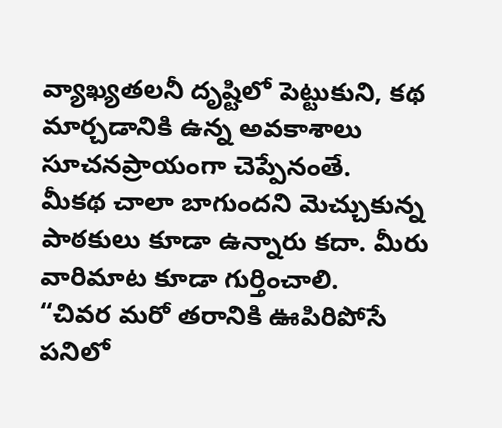వ్యాఖ్యతలనీ దృష్టిలో పెట్టుకుని, కథ మార్చడానికి ఉన్న అవకాశాలు సూచనప్రాయంగా చెప్పేనంతే.
మీకథ చాలా బాగుందని మెచ్చుకున్న పాఠకులు కూడా ఉన్నారు కదా. మీరు వారిమాట కూడా గుర్తించాలి.
“చివర మరో తరానికి ఊపిరిపోసే పనిలో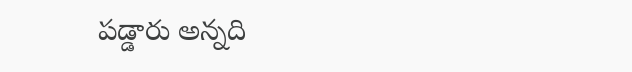పడ్డారు అన్నది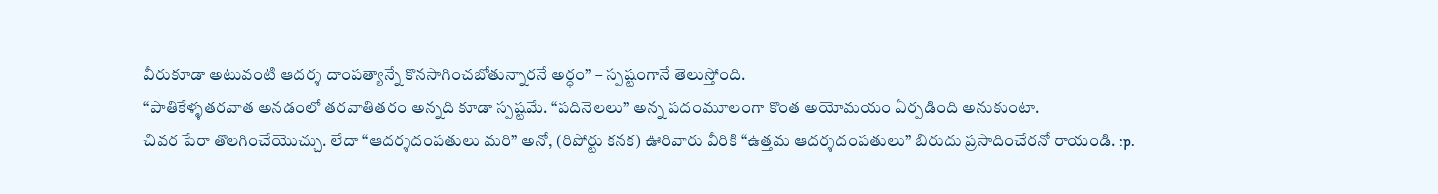వీరుకూడా అటువంటి ఆదర్శ దాంపత్యాన్నే కొనసాగించబోతున్నారనే అర్ధం” – స్పష్టంగానే తెలుస్తోంది.
“పాతికేళ్ళతరవాత అనడంలో తరవాతితరం అన్నది కూడా స్పష్టమే. “పదినెలలు” అన్న పదంమూలంగా కొంత అయోమయం ఏర్పడింది అనుకుంటా.
చివర పేరా తొలగించేయొచ్చు. లేదా “ఆదర్శదంపతులు మరి” అనో, (రిపోర్టు కనక) ఊరివారు వీరికి “ఉత్తమ ఆదర్శదంపతులు” బిరుదు ప్రసాదించేరనో రాయండి. :p.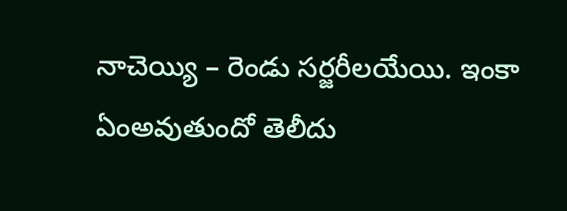నాచెయ్యి – రెండు సర్జరీలయేయి. ఇంకా ఏంఅవుతుందో తెలీదు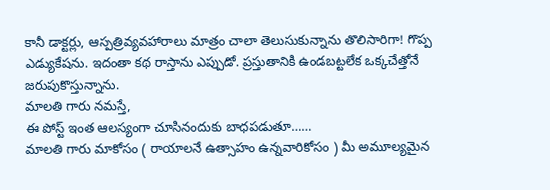కానీ డాక్టర్లు, ఆస్పత్రివ్యవహారాలు మాత్రం చాలా తెలుసుకున్నాను తొలిసారిగా! గొప్ప ఎడ్యుకేషను. ఇదంతా కథ రాస్తాను ఎప్పుడో. ప్రస్తుతానికి ఉండబట్టలేక ఒక్కచేత్తోనే జరుపుకొస్తున్నాను.
మాలతి గారు నమస్తే,
ఈ పోస్ట్ ఇంత ఆలస్యంగా చూసినందుకు బాధపడుతూ……
మాలతి గారు మాకోసం ( రాయాలనే ఉత్సాహం ఉన్నవారికోసం ) మీ అమూల్యమైన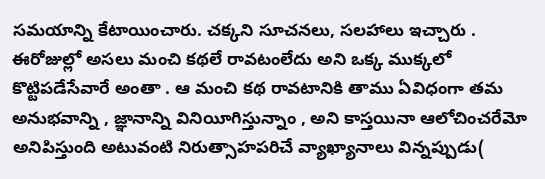సమయాన్ని కేటాయించారు. చక్కని సూచనలు, సలహాలు ఇచ్చారు . ఈరోజుల్లో అసలు మంచి కథలే రావటంలేదు అని ఒక్క ముక్కలో కొట్టిపడేసేవారే అంతా . ఆ మంచి కథ రావటానికి తాము ఏవిధంగా తమ అనుభవాన్ని , జ్ఞానాన్ని వినియీగిస్తున్నాం , అని కాస్తయినా ఆలోచించరేమో అనిపిస్తుంది అటువంటి నిరుత్సాహపరిచే వ్యాఖ్యానాలు విన్నప్పుడు(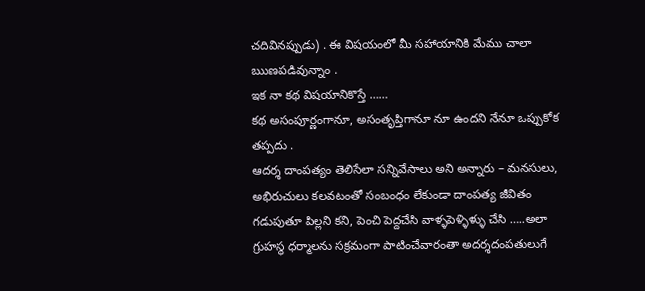చదివినప్పుడు) . ఈ విషయంలో మీ సహాయానికి మేము చాలా ఋణపడివున్నాం .
ఇక నా కథ విషయానికొస్తే ……
కథ అసంపూర్ణంగానూ, అసంతృప్తిగానూ నూ ఉందని నేనూ ఒప్పుకోక తప్పదు .
ఆదర్శ దాంపత్యం తెలిసేలా సన్నివేసాలు అని అన్నారు – మనసులు, అభిరుచులు కలవటంతో సంబంధం లేకుండా దాంపత్య జీవితం గడుపుతూ పిల్లని కని, పెంచి పెద్దచేసి వాళ్ళపెళ్ళిళ్ళు చేసి …..అలా గ్రుహస్థ ధర్మాలను సక్రమంగా పాటించేవారంతా అదర్శదంపతులుగే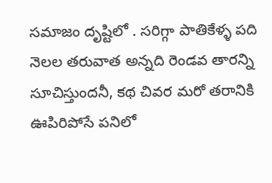సమాజం దృష్టిలో . సరిగ్గా పాతికేళ్ళ పది నెలల తరువాత అన్నది రెండవ తారన్ని సూచిస్తుందనీ, కథ చివర మరో తరానికి ఊపిరిపోసే పనిలో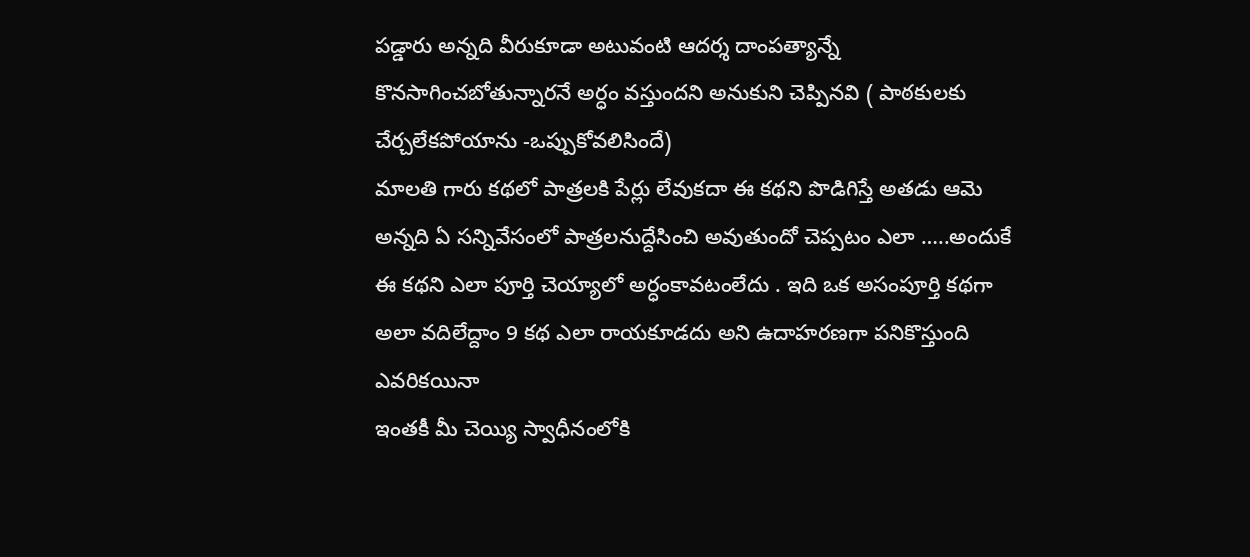పడ్డారు అన్నది వీరుకూడా అటువంటి ఆదర్శ దాంపత్యాన్నే కొనసాగించబోతున్నారనే అర్ధం వస్తుందని అనుకుని చెప్పినవి ( పాఠకులకు చేర్చలేకపోయాను -ఒప్పుకోవలిసిందే)
మాలతి గారు కథలో పాత్రలకి పేర్లు లేవుకదా ఈ కథని పొడిగిస్తే అతడు ఆమె అన్నది ఏ సన్నివేసంలో పాత్రలనుద్దేసించి అవుతుందో చెప్పటం ఎలా …..అందుకే ఈ కథని ఎలా పూర్తి చెయ్యాలో అర్ధంకావటంలేదు . ఇది ఒక అసంపూర్తి కథగా అలా వదిలేద్దాం 9 కథ ఎలా రాయకూడదు అని ఉదాహరణగా పనికొస్తుంది ఎవరికయినా
ఇంతకీ మీ చెయ్యి స్వాధీనంలోకి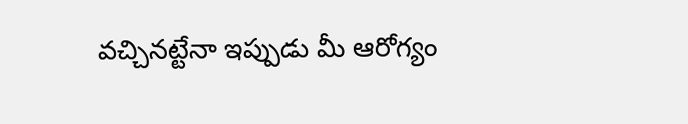వచ్చినట్టేనా ఇప్పుడు మీ ఆరోగ్యం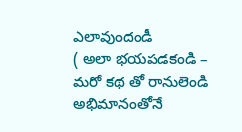ఎలావుందండీ
( అలా భయపడకండి – మరో కథ తో రానులెండి అభిమానంతోనే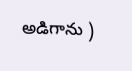అడిగాను )